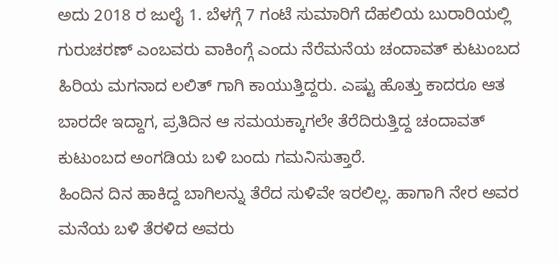ಅದು 2018 ರ ಜುಲೈ 1. ಬೆಳಗ್ಗೆ 7 ಗಂಟೆ ಸುಮಾರಿಗೆ ದೆಹಲಿಯ ಬುರಾರಿಯಲ್ಲಿ ಗುರುಚರಣ್ ಎಂಬವರು ವಾಕಿಂಗ್ಗೆ ಎಂದು ನೆರೆಮನೆಯ ಚಂದಾವತ್ ಕುಟುಂಬದ ಹಿರಿಯ ಮಗನಾದ ಲಲಿತ್ ಗಾಗಿ ಕಾಯುತ್ತಿದ್ದರು. ಎಷ್ಟು ಹೊತ್ತು ಕಾದರೂ ಆತ ಬಾರದೇ ಇದ್ದಾಗ, ಪ್ರತಿದಿನ ಆ ಸಮಯಕ್ಕಾಗಲೇ ತೆರೆದಿರುತ್ತಿದ್ದ ಚಂದಾವತ್ ಕುಟುಂಬದ ಅಂಗಡಿಯ ಬಳಿ ಬಂದು ಗಮನಿಸುತ್ತಾರೆ.
ಹಿಂದಿನ ದಿನ ಹಾಕಿದ್ದ ಬಾಗಿಲನ್ನು ತೆರೆದ ಸುಳಿವೇ ಇರಲಿಲ್ಲ. ಹಾಗಾಗಿ ನೇರ ಅವರ ಮನೆಯ ಬಳಿ ತೆರಳಿದ ಅವರು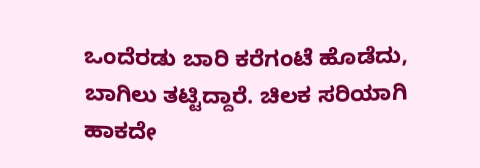ಒಂದೆರಡು ಬಾರಿ ಕರೆಗಂಟೆ ಹೊಡೆದು, ಬಾಗಿಲು ತಟ್ಟಿದ್ದಾರೆ. ಚಿಲಕ ಸರಿಯಾಗಿ ಹಾಕದೇ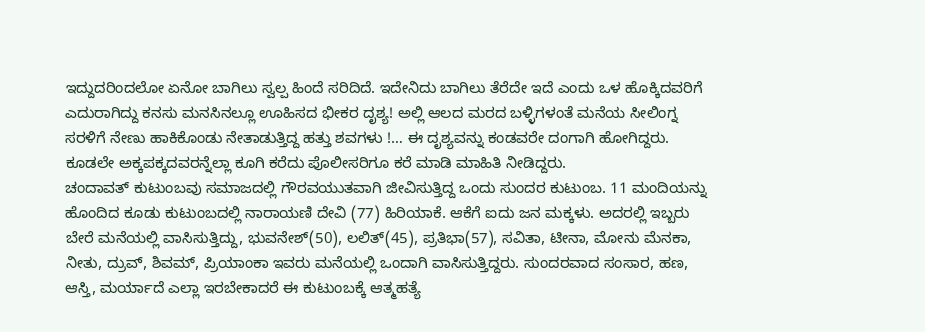ಇದ್ದುದರಿಂದಲೋ ಏನೋ ಬಾಗಿಲು ಸ್ವಲ್ಪ ಹಿಂದೆ ಸರಿದಿದೆ. ಇದೇನಿದು ಬಾಗಿಲು ತೆರೆದೇ ಇದೆ ಎಂದು ಒಳ ಹೊಕ್ಕಿದವರಿಗೆ ಎದುರಾಗಿದ್ದು ಕನಸು ಮನಸಿನಲ್ಲೂ ಊಹಿಸದ ಭೀಕರ ದೃಶ್ಯ! ಅಲ್ಲಿ ಆಲದ ಮರದ ಬಳ್ಳಿಗಳಂತೆ ಮನೆಯ ಸೀಲಿಂಗ್ನ ಸರಳಿಗೆ ನೇಣು ಹಾಕಿಕೊಂಡು ನೇತಾಡುತ್ತಿದ್ದ ಹತ್ತು ಶವಗಳು !… ಈ ದೃಶ್ಯವನ್ನು ಕಂಡವರೇ ದಂಗಾಗಿ ಹೋಗಿದ್ದರು. ಕೂಡಲೇ ಅಕ್ಕಪಕ್ಕದವರನ್ನೆಲ್ಲಾ ಕೂಗಿ ಕರೆದು ಪೊಲೀಸರಿಗೂ ಕರೆ ಮಾಡಿ ಮಾಹಿತಿ ನೀಡಿದ್ದರು.
ಚಂದಾವತ್ ಕುಟುಂಬವು ಸಮಾಜದಲ್ಲಿ ಗೌರವಯುತವಾಗಿ ಜೀವಿಸುತ್ತಿದ್ದ ಒಂದು ಸುಂದರ ಕುಟುಂಬ. 11 ಮಂದಿಯನ್ನು ಹೊಂದಿದ ಕೂಡು ಕುಟುಂಬದಲ್ಲಿ ನಾರಾಯಣಿ ದೇವಿ (77) ಹಿರಿಯಾಕೆ. ಆಕೆಗೆ ಐದು ಜನ ಮಕ್ಕಳು. ಅದರಲ್ಲಿ ಇಬ್ಬರು ಬೇರೆ ಮನೆಯಲ್ಲಿ ವಾಸಿಸುತ್ತಿದ್ದು, ಭುವನೇಶ್(50), ಲಲಿತ್(45), ಪ್ರತಿಭಾ(57), ಸವಿತಾ, ಟೀನಾ, ಮೋನು ಮೆನಕಾ, ನೀತು, ದ್ರುವ್, ಶಿವಮ್, ಪ್ರಿಯಾಂಕಾ ಇವರು ಮನೆಯಲ್ಲಿ ಒಂದಾಗಿ ವಾಸಿಸುತ್ತಿದ್ದರು. ಸುಂದರವಾದ ಸಂಸಾರ, ಹಣ, ಆಸ್ತಿ, ಮರ್ಯಾದೆ ಎಲ್ಲಾ ಇರಬೇಕಾದರೆ ಈ ಕುಟುಂಬಕ್ಕೆ ಆತ್ಮಹತ್ಯೆ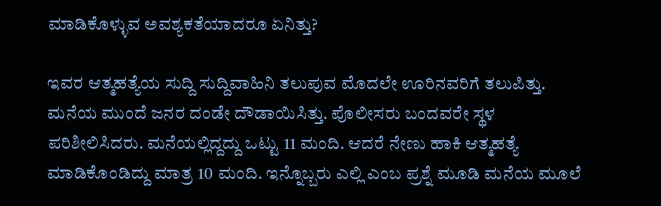ಮಾಡಿಕೊಳ್ಳುವ ಅವಶ್ಯಕತೆಯಾದರೂ ಏನಿತ್ತು?

ಇವರ ಆತ್ಮಹತ್ಯೆಯ ಸುದ್ದಿ ಸುದ್ದಿವಾಹಿನಿ ತಲುಪುವ ಮೊದಲೇ ಊರಿನವರಿಗೆ ತಲುಪಿತ್ತು. ಮನೆಯ ಮುಂದೆ ಜನರ ದಂಡೇ ದೌಡಾಯಿಸಿತ್ತು. ಪೊಲೀಸರು ಬಂದವರೇ ಸ್ಥಳ ಪರಿಶೀಲಿಸಿದರು. ಮನೆಯಲ್ಲಿದ್ದದ್ದು ಒಟ್ಟು 11 ಮಂದಿ. ಆದರೆ ನೇಣು ಹಾಕಿ ಆತ್ಮಹತ್ಯೆ ಮಾಡಿಕೊಂಡಿದ್ದು ಮಾತ್ರ 10 ಮಂದಿ. ಇನ್ನೊಬ್ಬರು ಎಲ್ಲಿ ಎಂಬ ಪ್ರಶ್ನೆ ಮೂಡಿ ಮನೆಯ ಮೂಲೆ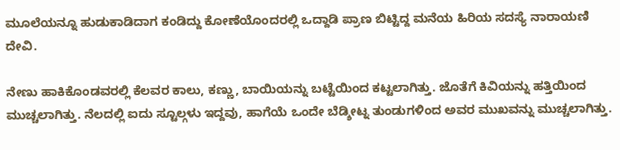ಮೂಲೆಯನ್ನೂ ಹುಡುಕಾಡಿದಾಗ ಕಂಡಿದ್ದು ಕೋಣೆಯೊಂದರಲ್ಲಿ ಒದ್ದಾಡಿ ಪ್ರಾಣ ಬಿಟ್ಟಿದ್ದ ಮನೆಯ ಹಿರಿಯ ಸದಸ್ಯೆ ನಾರಾಯಣಿ ದೇವಿ.

ನೇಣು ಹಾಕಿಕೊಂಡವರಲ್ಲಿ ಕೆಲವರ ಕಾಲು, ಕಣ್ಣು, ಬಾಯಿಯನ್ನು ಬಟ್ಟೆಯಿಂದ ಕಟ್ಟಲಾಗಿತ್ತು. ಜೊತೆಗೆ ಕಿವಿಯನ್ನು ಹತ್ತಿಯಿಂದ ಮುಚ್ಚಲಾಗಿತ್ತು. ನೆಲದಲ್ಲಿ ಐದು ಸ್ಟೂಲ್ಗಳು ಇದ್ದವು, ಹಾಗೆಯೆ ಒಂದೇ ಬೆಡ್ಶೀಟ್ನ ತುಂಡುಗಳಿಂದ ಅವರ ಮುಖವನ್ನು ಮುಚ್ಚಲಾಗಿತ್ತು.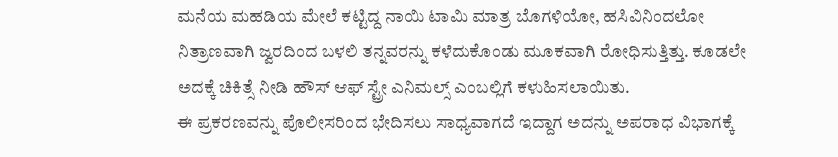ಮನೆಯ ಮಹಡಿಯ ಮೇಲೆ ಕಟ್ಟಿದ್ದ ನಾಯಿ ಟಾಮಿ ಮಾತ್ರ ಬೊಗಳಿಯೋ, ಹಸಿವಿನಿಂದಲೋ ನಿತ್ರಾಣವಾಗಿ ಜ್ವರದಿಂದ ಬಳಲಿ ತನ್ನವರನ್ನು ಕಳೆದುಕೊಂಡು ಮೂಕವಾಗಿ ರೋಧಿಸುತ್ತಿತ್ತು. ಕೂಡಲೇ ಅದಕ್ಕೆ ಚಿಕಿತ್ಸೆ ನೀಡಿ ಹೌಸ್ ಆಫ್ ಸ್ಟ್ರೇ ಎನಿಮಲ್ಸ್ ಎಂಬಲ್ಲಿಗೆ ಕಳುಹಿಸಲಾಯಿತು.
ಈ ಪ್ರಕರಣವನ್ನು ಪೊಲೀಸರಿಂದ ಭೇದಿಸಲು ಸಾಧ್ಯವಾಗದೆ ಇದ್ದಾಗ ಅದನ್ನು ಅಪರಾಧ ವಿಭಾಗಕ್ಕೆ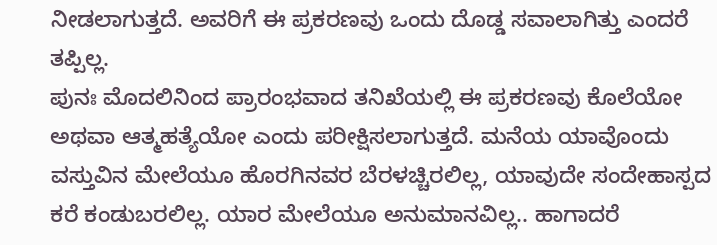ನೀಡಲಾಗುತ್ತದೆ. ಅವರಿಗೆ ಈ ಪ್ರಕರಣವು ಒಂದು ದೊಡ್ಡ ಸವಾಲಾಗಿತ್ತು ಎಂದರೆ ತಪ್ಪಿಲ್ಲ.
ಪುನಃ ಮೊದಲಿನಿಂದ ಪ್ರಾರಂಭವಾದ ತನಿಖೆಯಲ್ಲಿ ಈ ಪ್ರಕರಣವು ಕೊಲೆಯೋ ಅಥವಾ ಆತ್ಮಹತ್ಯೆಯೋ ಎಂದು ಪರೀಕ್ಷಿಸಲಾಗುತ್ತದೆ. ಮನೆಯ ಯಾವೊಂದು ವಸ್ತುವಿನ ಮೇಲೆಯೂ ಹೊರಗಿನವರ ಬೆರಳಚ್ಚಿರಲಿಲ್ಲ, ಯಾವುದೇ ಸಂದೇಹಾಸ್ಪದ ಕರೆ ಕಂಡುಬರಲಿಲ್ಲ. ಯಾರ ಮೇಲೆಯೂ ಅನುಮಾನವಿಲ್ಲ.. ಹಾಗಾದರೆ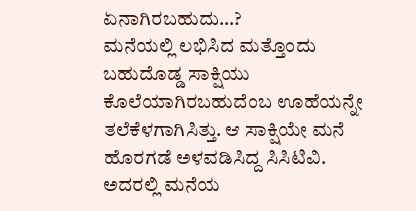ಏನಾಗಿರಬಹುದು…?
ಮನೆಯಲ್ಲಿ ಲಭಿಸಿದ ಮತ್ತೊಂದು ಬಹುದೊಡ್ಡ ಸಾಕ್ಷಿಯು ಕೊಲೆಯಾಗಿರಬಹುದೆಂಬ ಊಹೆಯನ್ನೇ ತಲೆಕೆಳಗಾಗಿಸಿತ್ತು. ಆ ಸಾಕ್ಷಿಯೇ ಮನೆ ಹೊರಗಡೆ ಅಳವಡಿಸಿದ್ದ ಸಿಸಿಟಿವಿ. ಅದರಲ್ಲಿ ಮನೆಯ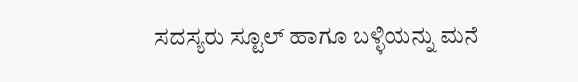ಸದಸ್ಯರು ಸ್ಟೂಲ್ ಹಾಗೂ ಬಳ್ಳಿಯನ್ನು ಮನೆ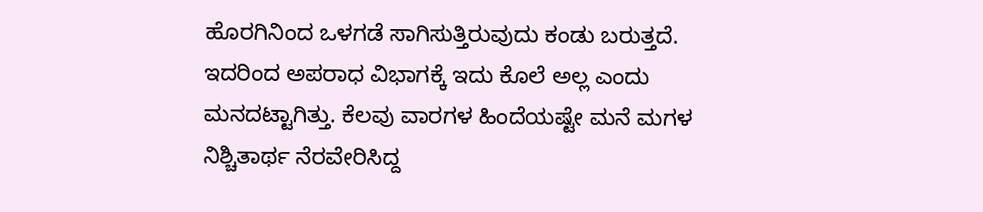ಹೊರಗಿನಿಂದ ಒಳಗಡೆ ಸಾಗಿಸುತ್ತಿರುವುದು ಕಂಡು ಬರುತ್ತದೆ. ಇದರಿಂದ ಅಪರಾಧ ವಿಭಾಗಕ್ಕೆ ಇದು ಕೊಲೆ ಅಲ್ಲ ಎಂದು ಮನದಟ್ಟಾಗಿತ್ತು. ಕೆಲವು ವಾರಗಳ ಹಿಂದೆಯಷ್ಟೇ ಮನೆ ಮಗಳ ನಿಶ್ಚಿತಾರ್ಥ ನೆರವೇರಿಸಿದ್ದ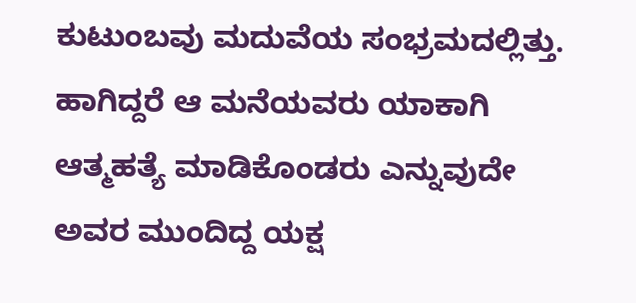ಕುಟುಂಬವು ಮದುವೆಯ ಸಂಭ್ರಮದಲ್ಲಿತ್ತು. ಹಾಗಿದ್ದರೆ ಆ ಮನೆಯವರು ಯಾಕಾಗಿ ಆತ್ಮಹತ್ಯೆ ಮಾಡಿಕೊಂಡರು ಎನ್ನುವುದೇ ಅವರ ಮುಂದಿದ್ದ ಯಕ್ಷ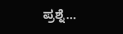ಪ್ರಶ್ನೆ…